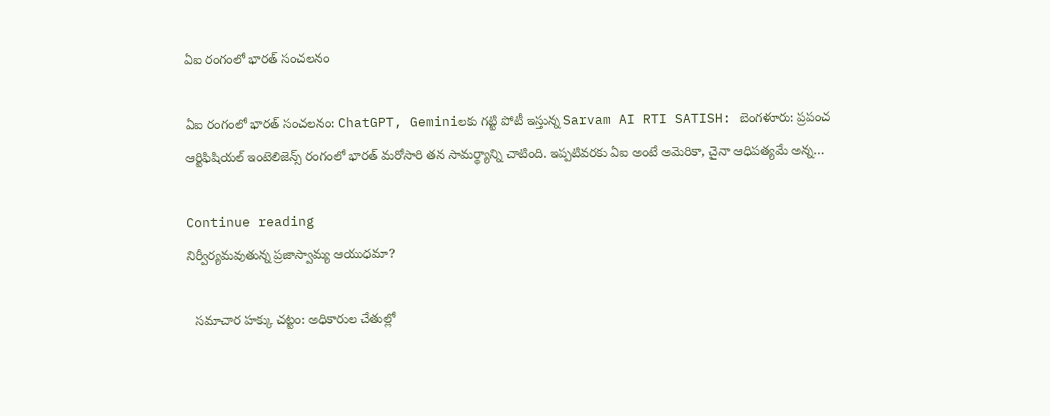ఏఐ రంగంలో భారత్ సంచలనం

ఏఐ రంగంలో భారత్ సంచలనం: ChatGPT, Geminiలకు గట్టి పోటీ ఇస్తున్న Sarvam AI RTI SATISH: బెంగళూరు: ప్రపంచ ఆర్టిఫిషియల్ ఇంటెలిజెన్స్ రంగంలో భారత్ మరోసారి తన సామర్థ్యాన్ని చాటింది. ఇప్పటివరకు ఏఐ అంటే అమెరికా, చైనా ఆధిపత్యమే అన్న…

Continue reading
నిర్వీర్యమవుతున్న ప్రజాస్వామ్య ఆయుధమా?

  సమాచార హక్కు చట్టం: అధికారుల చేతుల్లో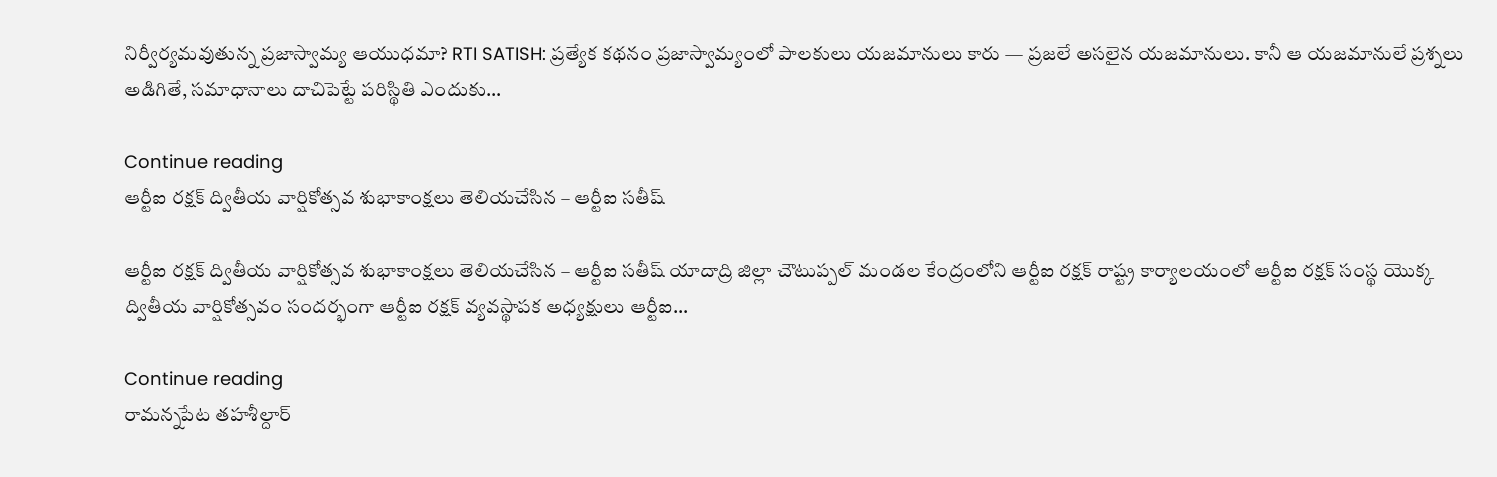నిర్వీర్యమవుతున్న ప్రజాస్వామ్య ఆయుధమా? RTI SATISH: ప్రత్యేక కథనం ప్రజాస్వామ్యంలో పాలకులు యజమానులు కారు — ప్రజలే అసలైన యజమానులు. కానీ ఆ యజమానులే ప్రశ్నలు అడిగితే, సమాధానాలు దాచిపెట్టే పరిస్థితి ఎందుకు…

Continue reading
ఆర్టీఐ రక్షక్ ద్వితీయ వార్షికోత్సవ శుభాకాంక్షలు తెలియచేసిన – ఆర్టీఐ సతీష్

ఆర్టీఐ రక్షక్ ద్వితీయ వార్షికోత్సవ శుభాకాంక్షలు తెలియచేసిన – ఆర్టీఐ సతీష్ యాదాద్రి జిల్లా చౌటుప్పల్ మండల కేంద్రంలోని ఆర్టీఐ రక్షక్ రాష్ట్ర కార్యాలయంలో ఆర్టీఐ రక్షక్ సంస్థ యొక్క ద్వితీయ వార్షికోత్సవం సందర్భంగా ఆర్టీఐ రక్షక్ వ్యవస్థాపక అధ్యక్షులు ఆర్టీఐ…

Continue reading
రామన్నపేట తహశీల్దార్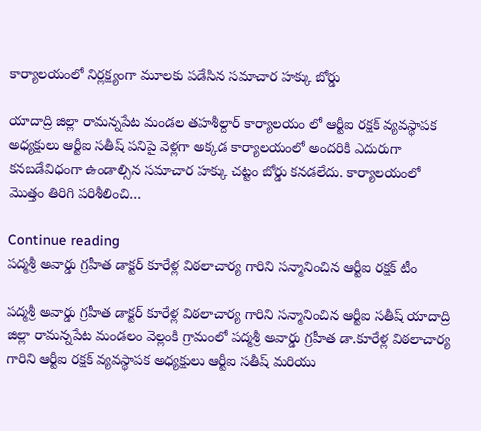కార్యాలయంలో నిర్లక్ష్యంగా మూలకు పడేసిన సమాచార హక్కు బోర్డు

యాదాద్రి జిల్లా రామన్నపేట మండల తహశీల్దార్ కార్యాలయం లో ఆర్టీఐ రక్షక్ వ్యవస్థాపక అధ్యక్షులు ఆర్టీఐ సతీష్ పనిపై వెళ్లగా అక్కడ కార్యాలయంలో అందరికి ఎదురుగా కనబడేవిధంగా ఉండాల్సిన సమాచార హక్కు చట్టం బోర్డు కనడలేదు. కార్యాలయంలో మొత్తం తిరిగి పరిశీలించి…

Continue reading
పద్మశ్రీ అవార్డు గ్రహీత డాక్టర్ కూరేళ్ల విఠలాచార్య గారిని సన్మానించిన ఆర్టీఐ రక్షక్ టీం

పద్మశ్రీ అవార్డు గ్రహీత డాక్టర్ కూరేళ్ల విఠలాచార్య గారిని సన్మానించిన ఆర్టీఐ సతీష్ యాదాద్రి జిల్లా రామన్నపేట మండలం వెల్లంకి గ్రామంలో పద్మశ్రీ అవార్డు గ్రహీత డా.కూరేళ్ల విఠలాచార్య గారిని ఆర్టీఐ రక్షక్ వ్యవస్థాపక అధ్యక్షులు ఆర్టీఐ సతీష్ మరియు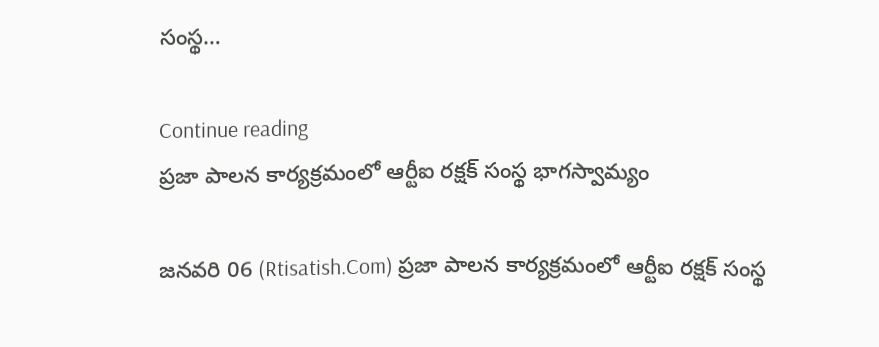సంస్థ…

Continue reading
ప్రజా పాలన కార్యక్రమంలో ఆర్టీఐ రక్షక్ సంస్థ భాగస్వామ్యం

జనవరి 06 (Rtisatish.Com) ప్రజా పాలన కార్యక్రమంలో ఆర్టీఐ రక్షక్ సంస్థ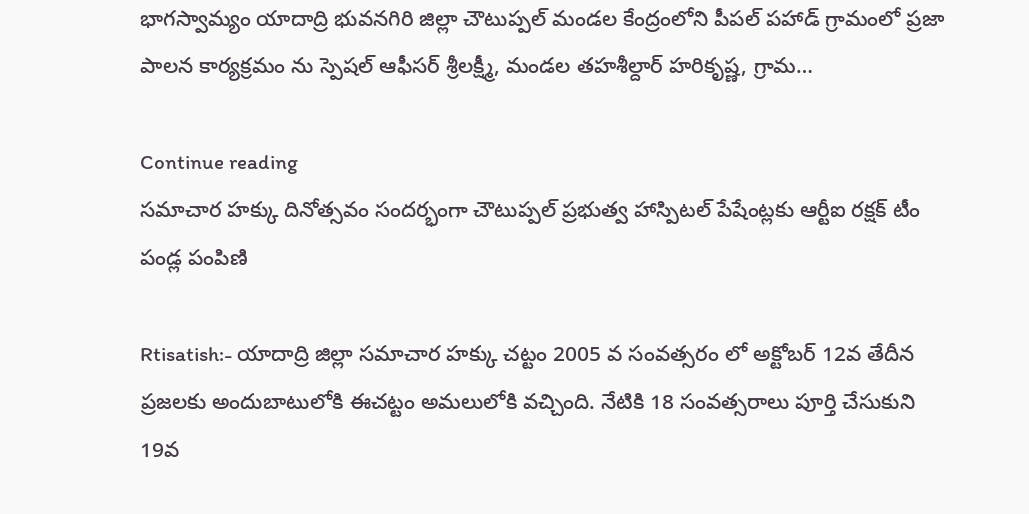భాగస్వామ్యం యాదాద్రి భువనగిరి జిల్లా చౌటుప్పల్ మండల కేంద్రంలోని పీపల్ పహాడ్ గ్రామంలో ప్రజా పాలన కార్యక్రమం ను స్పెషల్ ఆఫీసర్ శ్రీలక్ష్మీ, మండల తహశీల్దార్ హరికృష్ణ, గ్రామ…

Continue reading
సమాచార హక్కు దినోత్సవం సందర్భంగా చౌటుప్పల్ ప్రభుత్వ హాస్పిటల్ పేషేంట్లకు ఆర్టీఐ రక్షక్ టీం పండ్ల పంపిణి

Rtisatish:- యాదాద్రి జిల్లా సమాచార హక్కు చట్టం 2005 వ సంవత్సరం లో అక్టోబర్ 12వ తేదీన ప్రజలకు అందుబాటులోకి ఈచట్టం అమలులోకి వచ్చింది. నేటికి 18 సంవత్సరాలు పూర్తి చేసుకుని 19వ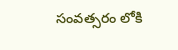సంవత్సరం లోకి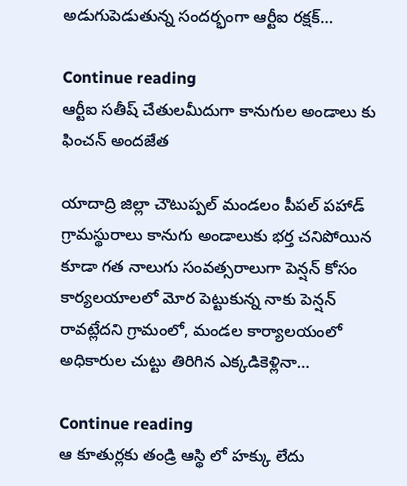అడుగుపెడుతున్న సందర్భంగా ఆర్టీఐ రక్షక్…

Continue reading
ఆర్టీఐ సతీష్ చేతులమీదుగా కానుగుల అండాలు కు ఫించన్ అందజేత

యాదాద్రి జిల్లా చౌటుప్పల్ మండలం పీపల్ పహాడ్ గ్రామస్థురాలు కానుగు అండాలుకు భర్త చనిపోయిన కూడా గత నాలుగు సంవత్సరాలుగా పెన్షన్ కోసం కార్యలయాలలో మోర పెట్టుకున్న నాకు పెన్షన్ రావట్లేదని గ్రామంలో, మండల కార్యాలయంలో అధికారుల చుట్టు తిరిగిన ఎక్కడికెళ్లినా…

Continue reading
ఆ కూతుర్లకు తండ్రి ఆస్థి లో హక్కు లేదు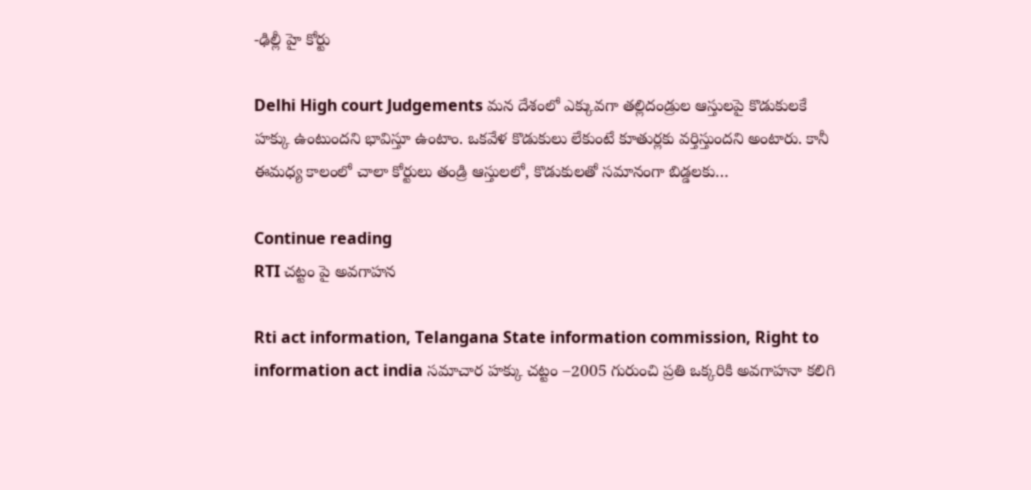-ఢిల్లీ హై కోర్టు

Delhi High court Judgements మన దేశంలో ఎక్కువగా తల్లిదండ్రుల ఆస్తులపై కొడుకులకే హక్కు ఉంటుందని భావిస్తూ ఉంటాం. ఒకవేళ కొడుకులు లేకుంటే కూతుర్లకు వర్తిస్తుందని అంటారు. కానీ ఈమధ్య కాలంలో చాలా కోర్టులు తండ్రి ఆస్తులలో, కొడుకులతో సమానంగా బిడ్డలకు…

Continue reading
RTI చట్టం పై అవగాహన

Rti act information, Telangana State information commission, Right to information act india సమాచార హక్కు చట్టం ౼2005 గురుంచి ప్రతి ఒక్కరికి అవగాహనా కలిగి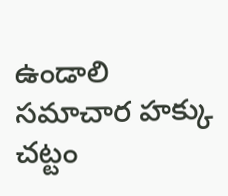ఉండాలి సమాచార హక్కు చట్టం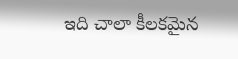ఇది చాలా కీలకమైన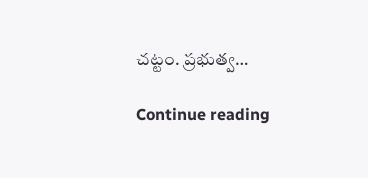చట్టం. ప్రభుత్వ…

Continue reading